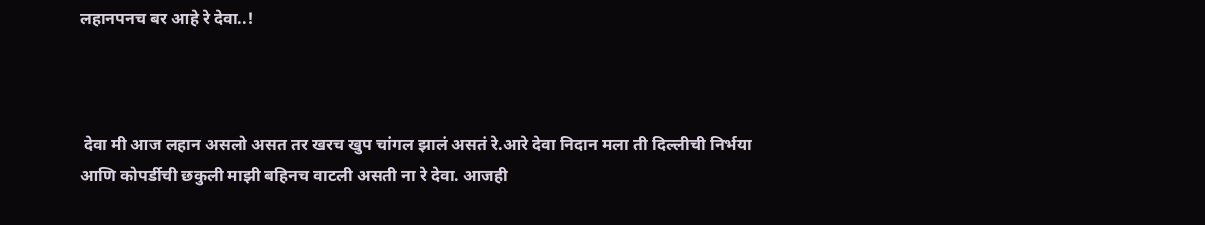लहानपनच बर आहे रे देवा..!



 देवा मी आज लहान असलो असत तर खरच खुप चांगल झालं असतं रे.आरे देवा निदान मला ती दिल्लीची निर्भया आणि कोपर्डीची छकुली माझी बहिनच वाटली असती ना रे देवा. आजही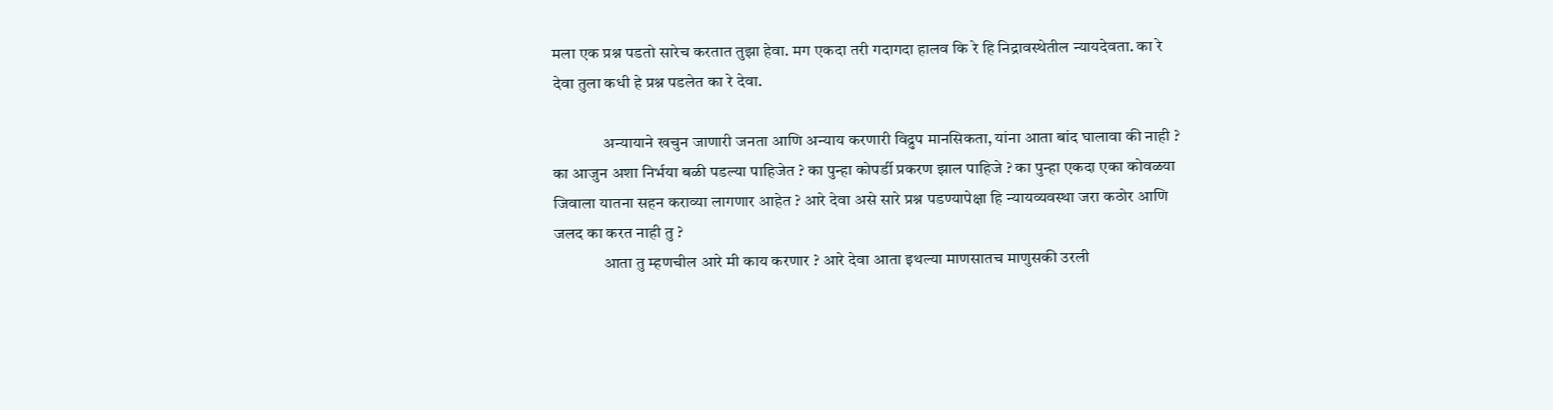मला एक प्रश्न पडतो सारेच करतात तुझा हेवा. मग एकदा तरी गदागदा हालव कि रे हि निद्रावस्थेतील न्यायदेवता. का रे देवा तुला कधी हे प्रश्न पडलेत का रे देवा.

               अन्यायाने खचुन जाणारी जनता आणि अन्याय करणारी विद्रुप मानसिकता, यांना आता बांद घालावा की नाही ?  का आजुन अशा निर्भया बळी पडल्या पाहिजेत ? का पुन्हा कोपर्डी प्रकरण झाल पाहिजे ? का पुन्हा एकदा एका कोवळया जिवाला यातना सहन कराव्या लागणार आहेत ? आरे देवा असे सारे प्रश्न पडण्यापेक्षा हि न्यायव्यवस्था जरा कठोर आणि जलद का करत नाही तु ?
               आता तु म्हणचील आरे मी काय करणार ? आरे देवा आता इथल्या माणसातच माणुसकी उरली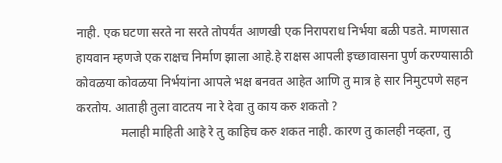नाही. एक घटणा सरते ना सरते तोपर्यंत आणखी एक निरापराध निर्भया बळी पडते. माणसात हायवान म्हणजे एक राक्षच निर्माण झाला आहे.हे राक्षस आपली इच्छावासना पुर्ण करण्यासाठी कोवळया कोवळया निर्भयांना आपले भक्ष बनवत आहेत आणि तु मात्र हे सार निमुटपणे सहन करतोय. आताही तुला वाटतय ना रे देवा तु काय करु शकतो ?
              मलाही माहिती आहे रे तु काहिच करु शकत नाही. कारण तु कालही नव्हता, तु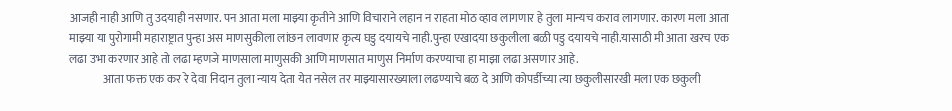आजही नाही आणि तु उदयाही नसणार. पन आता मला माझ्या कृतीने आणि विचाराने लहान न राहता मोठ व्हाव लागणार हे तुला मान्यच कराव लागणार. कारण मला आता माझ्या या पुरोगामी महाराष्ट्रात पुन्हा अस माणसुकीला लांछन लावणार कृत्य घडु दयायचे नाही.पुन्हा एखादया छकुलीला बळी पडु दयायचे नाही.यासाठी मी आता खरच एक लढा उभा करणार आहे तो लढा म्हणजे माणसाला माणुसकी आणि माणसात माणुस निर्माण करण्याचा हा माझा लढा असणार आहे.
               आता फक्त एक कर रे देवा निदान तुला न्याय देता येत नसेल तर माझ्यासारख्याला लढण्याचे बळ दे आणि कोपर्डीच्या त्या छकुलीसारखी मला एक छकुली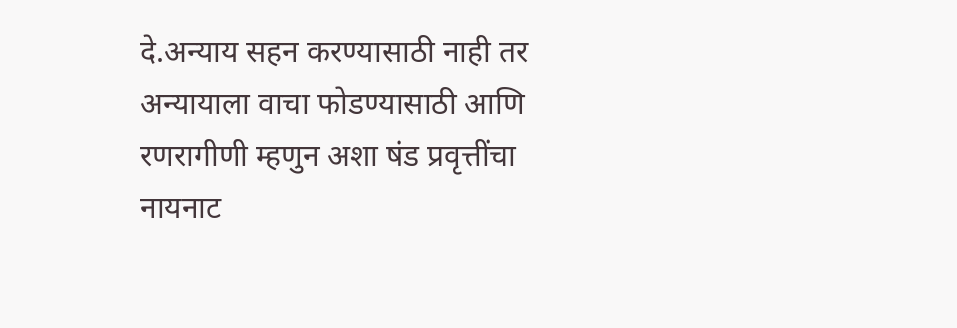दे.अन्याय सहन करण्यासाठी नाही तर अन्यायाला वाचा फोडण्यासाठी आणि रणरागीणी म्हणुन अशा षंड प्रवृत्तींचा नायनाट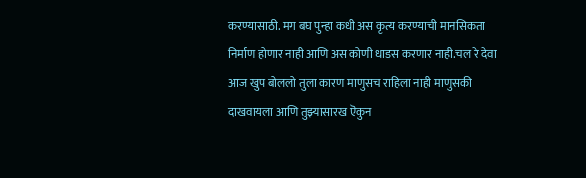करण्यासाठी. मग बघ पुन्हा कधी अस कृत्य करण्याची मानसिकता निर्माण होणार नाही आणि अस कोणी धाडस करणार नाही.चल रे देवा आज खुप बोललो तुला कारण माणुसच राहिला नाही माणुसकी दाखवायला आणि तुझ्यासारख ऎकुन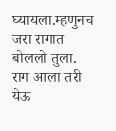घ्यायला.म्हणुनच जरा रागात बोललो तुला. राग आला तरी येऊ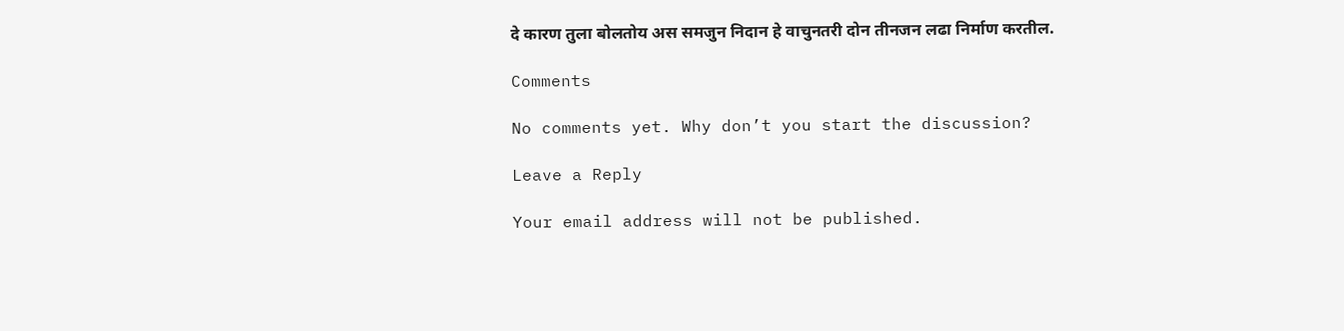दे कारण तुला बोलतोय अस समजुन निदान हे वाचुनतरी दोन तीनजन लढा निर्माण करतील.

Comments

No comments yet. Why don’t you start the discussion?

Leave a Reply

Your email address will not be published.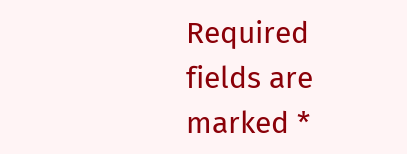Required fields are marked *